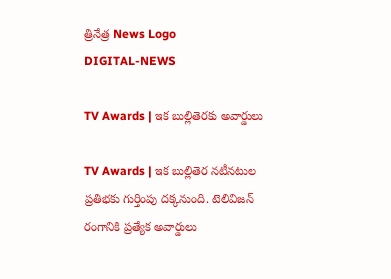త్రినేత్ర News Logo
DIGITAL-NEWS

TV Awards | ఇక బుల్లితెర‌కు అవార్డులు

TV Awards | ఇక బుల్లితెర న‌టీన‌టుల ప్రతిభకు గుర్తింపు దక్కనుంది. టెలివిజన్ రంగానికి ప్రత్యేక అవార్డులు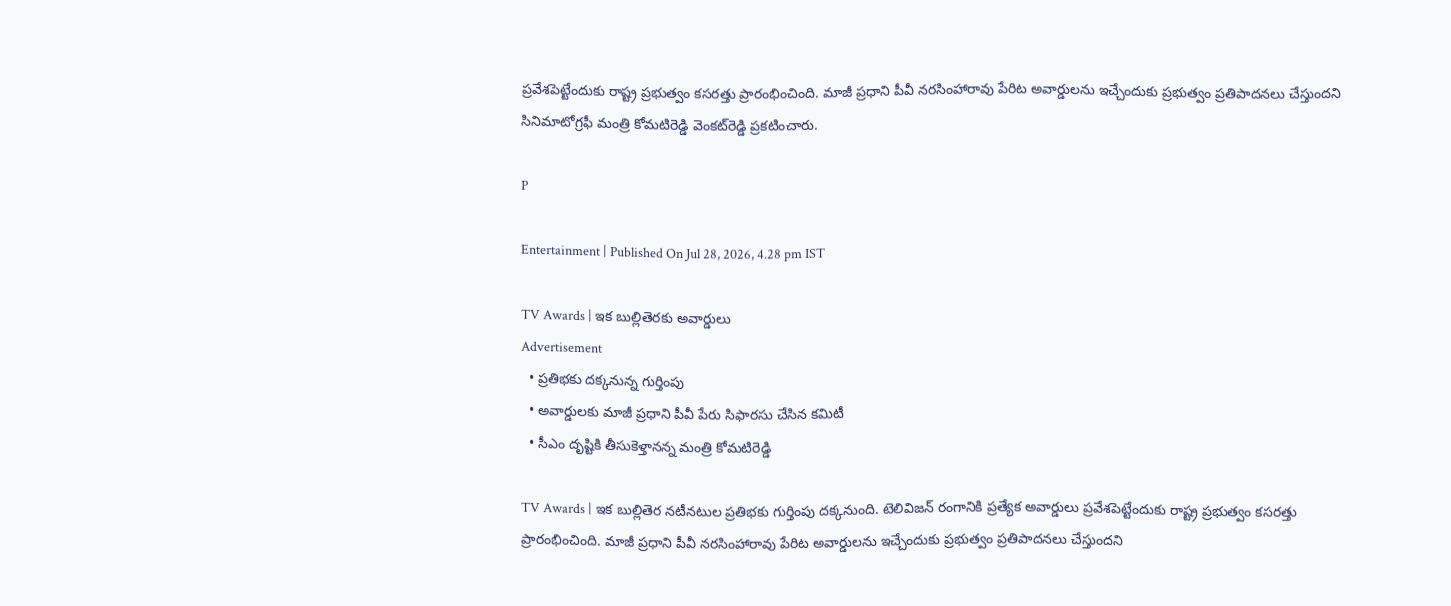ప్రవేశపెట్టేందుకు రాష్ట్ర ప్రభుత్వం కసరత్తు ప్రారంభించింది. మాజీ ప్రధాని పీవీ నరసింహారావు పేరిట అవార్డుల‌ను ఇచ్చేందుకు ప్ర‌భుత్వం ప్ర‌తిపాద‌న‌లు చేస్తుంద‌ని సినిమాటోగ్ర‌ఫీ మంత్రి కోమ‌టిరెడ్డి వెంక‌ట్‌రెడ్డి ప్ర‌క‌టించారు.

P

Entertainment | Published On Jul 28, 2026, 4.28 pm IST

TV Awards | ఇక బుల్లితెర‌కు అవార్డులు
Advertisement
  • ప్ర‌తిభ‌కు ద‌క్క‌నున్న గుర్తింపు
  • అవార్డుల‌కు మాజీ ప్ర‌ధాని పీవీ పేరు సిఫార‌సు చేసిన క‌మిటీ
  • సీఎం దృష్టికి తీసుకెళ్తాన‌న్న మంత్రి కోమ‌టిరెడ్డి

TV Awards | ఇక బుల్లితెర న‌టీన‌టుల ప్రతిభకు గుర్తింపు దక్కనుంది. టెలివిజన్ రంగానికి ప్రత్యేక అవార్డులు ప్రవేశపెట్టేందుకు రాష్ట్ర ప్రభుత్వం కసరత్తు ప్రారంభించింది. మాజీ ప్రధాని పీవీ నరసింహారావు పేరిట అవార్డుల‌ను ఇచ్చేందుకు ప్ర‌భుత్వం ప్ర‌తిపాద‌న‌లు చేస్తుంద‌ని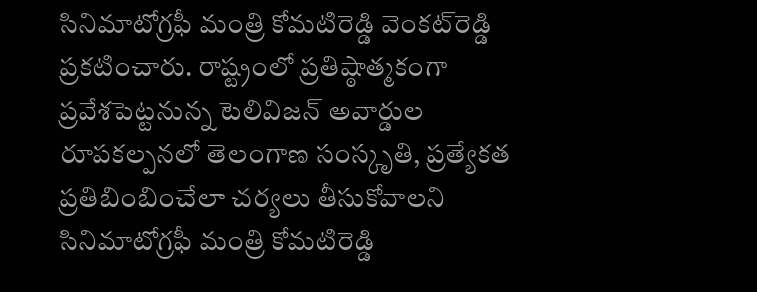సినిమాటోగ్ర‌ఫీ మంత్రి కోమ‌టిరెడ్డి వెంక‌ట్‌రెడ్డి ప్ర‌క‌టించారు. రాష్ట్రంలో ప్రతిష్ఠాత్మకంగా ప్రవేశపెట్టనున్న టెలివిజన్ అవార్డుల రూపకల్పనలో తెలంగాణ సంస్కృతి, ప్రత్యేకత ప్రతిబింబించేలా చర్యలు తీసుకోవాలని సినిమాటోగ్రఫీ మంత్రి కోమటిరెడ్డి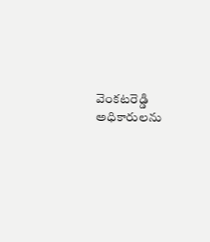వెంకటరెడ్డి అధికారులను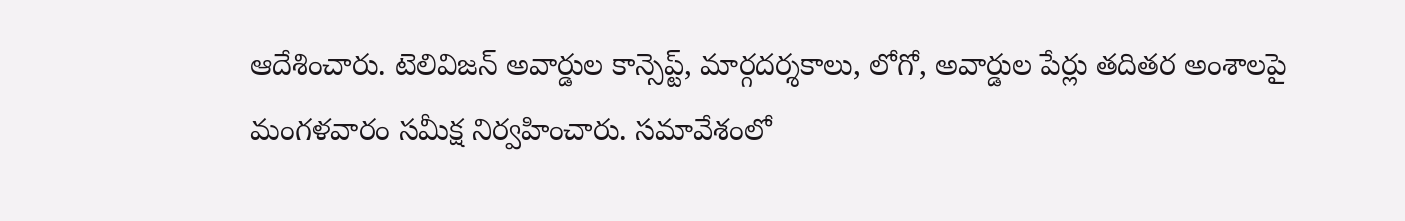ఆదేశించారు. టెలివిజన్ అవార్డుల కాన్సెప్ట్, మార్గదర్శకాలు, లోగో, అవార్డుల పేర్లు తదితర అంశాలపై మంగళవారం సమీక్ష నిర్వహించారు. సమావేశంలో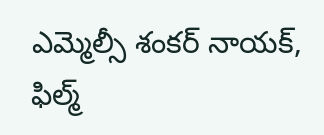ఎమ్మెల్సీ శంకర్ నాయక్, ఫిల్మ్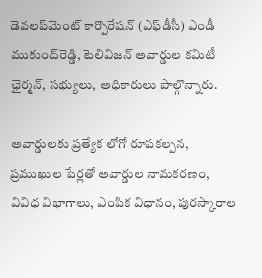డెవలప్‌మెంట్ కార్పొరేషన్ (ఎఫ్‌డీసీ) ఎండీ ముకుంద్‌రెడ్డి, టెలివిజన్ అవార్డుల కమిటీ ఛైర్మన్, సభ్యులు, అధికారులు పాల్గొన్నారు.

అవార్డులకు ప్రత్యేక లోగో రూపకల్పన, ప్రముఖుల పేర్లతో అవార్డుల నామకరణం, వివిధ విభాగాలు, ఎంపిక విధానం, పురస్కారాల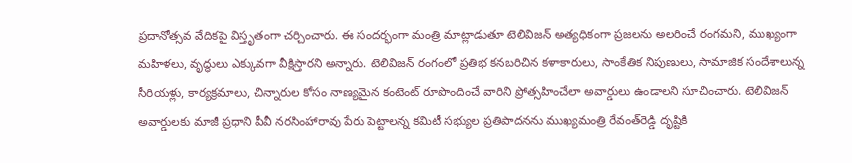ప్రదానోత్సవ వేదికపై విస్తృతంగా చర్చించారు. ఈ సందర్భంగా మంత్రి మాట్లాడుతూ టెలివిజన్ అత్యధికంగా ప్రజలను అలరించే రంగ‌మ‌ని, ముఖ్యంగా మహిళలు, వృద్ధులు ఎక్కువగా వీక్షిస్తారని అన్నారు. టెలివిజన్ రంగంలో ప్రతిభ కనబరిచిన కళాకారులు, సాంకేతిక నిపుణులు, సామాజిక సందేశాలున్న సీరియళ్లు, కార్యక్రమాలు, చిన్నారుల కోసం నాణ్యమైన కంటెంట్ రూపొందించే వారిని ప్రోత్సహించేలా అవార్డులు ఉండాలని సూచించారు. టెలివిజన్ అవార్డులకు మాజీ ప్రధాని పీవీ నరసింహారావు పేరు పెట్టాలన్న కమిటీ సభ్యుల ప్రతిపాదనను ముఖ్యమంత్రి రేవంత్‌రెడ్డి దృష్టికి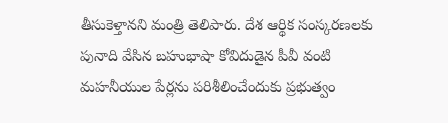తీసుకెళ్తానని మంత్రి తెలిపారు. దేశ ఆర్థిక సంస్కరణలకు పునాది వేసిన బహుభాషా కోవిదుడైన పీవీ వంటి మహనీయుల పేర్లను పరిశీలించేందుకు ప్రభుత్వం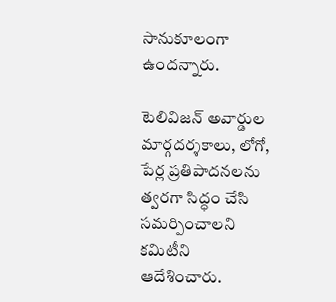సానుకూలంగా ఉందన్నారు.

టెలివిజన్ అవార్డుల మార్గదర్శకాలు, లోగో, పేర్ల ప్రతిపాదనలను త్వరగా సిద్ధం చేసి సమర్పించాలని కమిటీని ఆదేశించారు.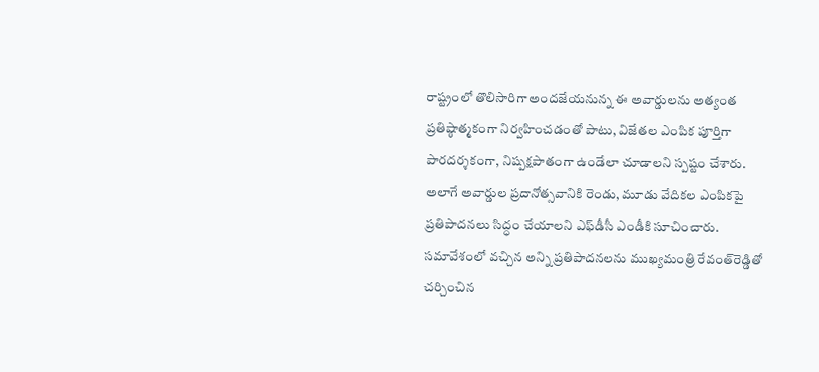రాష్ట్రంలో తొలిసారిగా అందజేయనున్న ఈ అవార్డులను అత్యంత ప్రతిష్ఠాత్మకంగా నిర్వహించడంతో పాటు, విజేతల ఎంపిక పూర్తిగా పారదర్శకంగా, నిష్పక్షపాతంగా ఉండేలా చూడాలని స్పష్టం చేశారు. అలాగే అవార్డుల ప్రదానోత్సవానికి రెండు, మూడు వేదికల ఎంపికపై ప్రతిపాదనలు సిద్ధం చేయాలని ఎఫ్‌డీసీ ఎండీకి సూచించారు. సమావేశంలో వచ్చిన అన్ని ప్రతిపాదనలను ముఖ్యమంత్రి రేవంత్‌రెడ్డితో చర్చించిన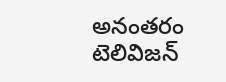అనంతరం టెలివిజన్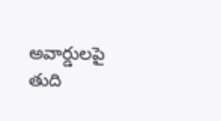అవార్డులపై తుది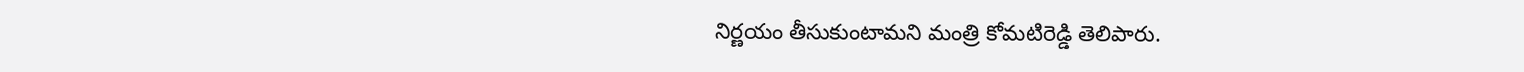నిర్ణయం తీసుకుంటామని మంత్రి కోమటిరెడ్డి తెలిపారు.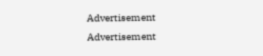Advertisement
Advertisement